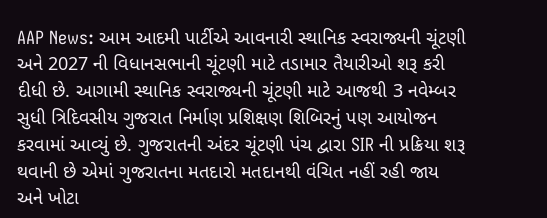AAP News: આમ આદમી પાર્ટીએ આવનારી સ્થાનિક સ્વરાજ્યની ચૂંટણી અને 2027 ની વિધાનસભાની ચૂંટણી માટે તડામાર તૈયારીઓ શરૂ કરી દીધી છે. આગામી સ્થાનિક સ્વરાજ્યની ચૂંટણી માટે આજથી 3 નવેમ્બર સુધી ત્રિદિવસીય ગુજરાત નિર્માણ પ્રશિક્ષણ શિબિરનું પણ આયોજન કરવામાં આવ્યું છે. ગુજરાતની અંદર ચૂંટણી પંચ દ્વારા SIR ની પ્રક્રિયા શરૂ થવાની છે એમાં ગુજરાતના મતદારો મતદાનથી વંચિત નહીં રહી જાય અને ખોટા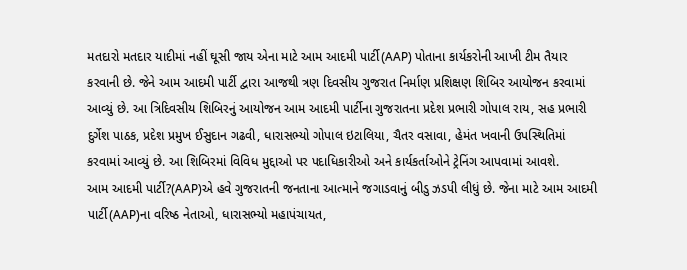મતદારો મતદાર યાદીમાં નહીં ઘૂસી જાય એના માટે આમ આદમી પાર્ટી(AAP) પોતાના કાર્યકરોની આખી ટીમ તૈયાર કરવાની છે. જેને આમ આદમી પાર્ટી દ્વારા આજથી ત્રણ દિવસીય ગુજરાત નિર્માણ પ્રશિક્ષણ શિબિર આયોજન કરવામાં આવ્યું છે. આ ત્રિદિવસીય શિબિરનું આયોજન આમ આદમી પાર્ટીના ગુજરાતના પ્રદેશ પ્રભારી ગોપાલ રાય, સહ પ્રભારી દુર્ગેશ પાઠક, પ્રદેશ પ્રમુખ ઈસુદાન ગઢવી, ધારાસભ્યો ગોપાલ ઇટાલિયા, ચૈતર વસાવા, હેમંત ખવાની ઉપસ્થિતિમાં કરવામાં આવ્યું છે. આ શિબિરમાં વિવિધ મુદ્દાઓ પર પદાધિકારીઓ અને કાર્યકર્તાઓને ટ્રેનિંગ આપવામાં આવશે.
આમ આદમી પાર્ટી?(AAP)એ હવે ગુજરાતની જનતાના આત્માને જગાડવાનું બીડુ ઝડપી લીધું છે. જેના માટે આમ આદમી પાર્ટી(AAP)ના વરિષ્ઠ નેતાઓ, ધારાસભ્યો મહાપંચાયત,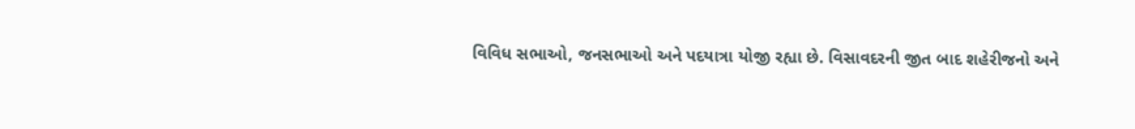વિવિધ સભાઓ, જનસભાઓ અને પદયાત્રા યોજી રહ્યા છે. વિસાવદરની જીત બાદ શહેરીજનો અને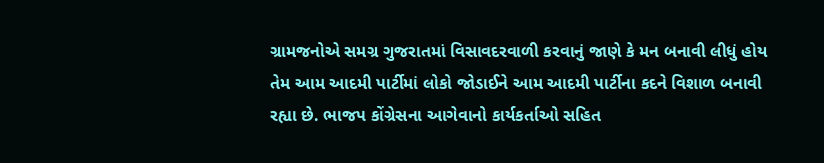ગ્રામજનોએ સમગ્ર ગુજરાતમાં વિસાવદરવાળી કરવાનું જાણે કે મન બનાવી લીધું હોય તેમ આમ આદમી પાર્ટીમાં લોકો જોડાઈને આમ આદમી પાર્ટીના કદને વિશાળ બનાવી રહ્યા છે. ભાજપ કોંગ્રેસના આગેવાનો કાર્યકર્તાઓ સહિત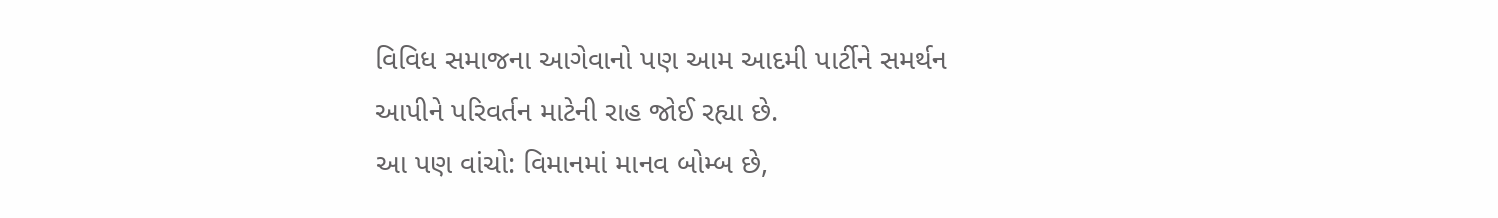વિવિધ સમાજના આગેવાનો પણ આમ આદમી પાર્ટીને સમર્થન આપીને પરિવર્તન માટેની રાહ જોઈ રહ્યા છે.
આ પણ વાંચો: વિમાનમાં માનવ બોમ્બ છે,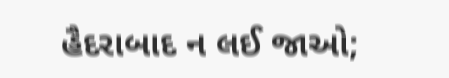હૈદરાબાદ ન લઈ જાઓ;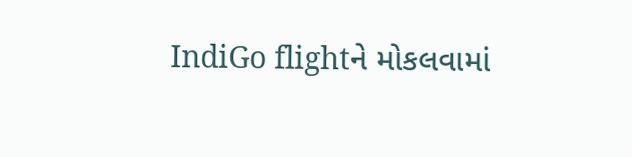IndiGo flightને મોકલવામાં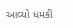આવ્યો ધમકી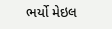ભર્યો મેઇલ